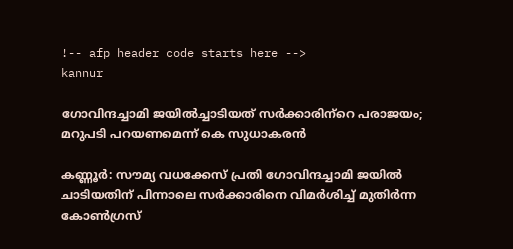!-- afp header code starts here -->
kannur

ഗോവിന്ദച്ചാമി ജയില്‍ച്ചാടിയത് സര്‍ക്കാരിന്‌റെ പരാജയം; മറുപടി പറയണമെന്ന് കെ സുധാകരന്‍

കണ്ണൂര്‍: സൗമ്യ വധക്കേസ് പ്രതി ഗോവിന്ദച്ചാമി ജയില്‍ ചാടിയതിന് പിന്നാലെ സര്‍ക്കാരിനെ വിമര്‍ശിച്ച് മുതിര്‍ന്ന കോണ്‍ഗ്രസ്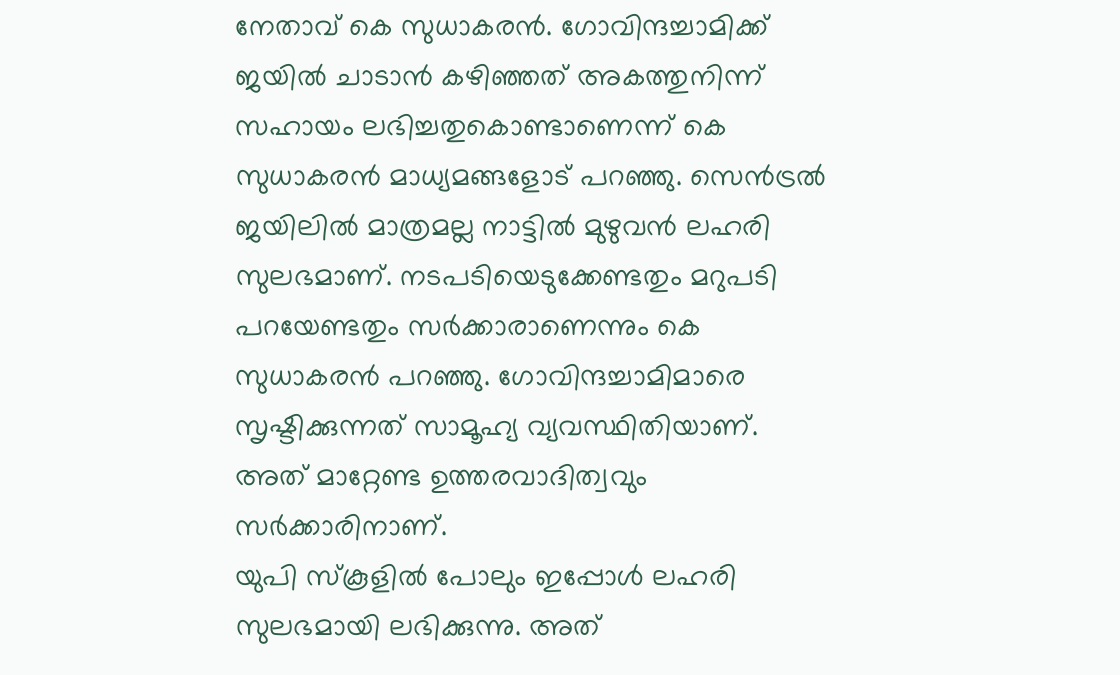നേതാവ് കെ സുധാകരന്‍. ഗോവിന്ദച്ചാമിക്ക് ജയില്‍ ചാടാന്‍ കഴിഞ്ഞത് അകത്തുനിന്ന് സഹായം ലഭിച്ചതുകൊണ്ടാണെന്ന് കെ സുധാകരന്‍ മാധ്യമങ്ങളോട് പറഞ്ഞു. സെന്‍ട്രല്‍ ജയിലില്‍ മാത്രമല്ല നാട്ടില്‍ മുഴുവന്‍ ലഹരി സുലഭമാണ്. നടപടിയെടുക്കേണ്ടതും മറുപടി പറയേണ്ടതും സര്‍ക്കാരാണെന്നും കെ സുധാകരന്‍ പറഞ്ഞു. ഗോവിന്ദച്ചാമിമാരെ സൃഷ്ടിക്കുന്നത് സാമൂഹ്യ വ്യവസ്ഥിതിയാണ്. അത് മാറ്റേണ്ട ഉത്തരവാദിത്വവും സര്‍ക്കാരിനാണ്.
യുപി സ്‌കൂളില്‍ പോലും ഇപ്പോള്‍ ലഹരി സുലഭമായി ലഭിക്കുന്നു. അത്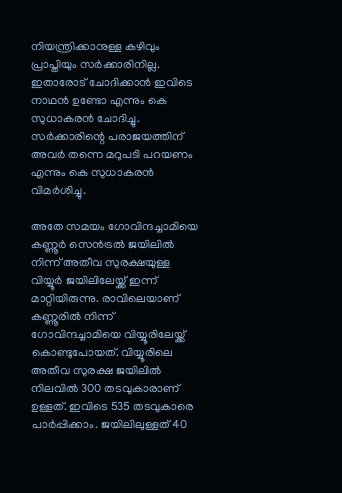നിയന്ത്രിക്കാനുള്ള കഴിവും പ്രാപ്തിയും സര്‍ക്കാരിനില്ല. ഇതാരോട് ചോദിക്കാന്‍ ഇവിടെ നാഥന്‍ ഉണ്ടോ എന്നും കെ സുധാകരന്‍ ചോദിച്ചു. സര്‍ക്കാരിന്റെ പരാജയത്തിന് അവര്‍ തന്നെ മറുപടി പറയണം എന്നും കെ സുധാകരന്‍ വിമര്‍ശിച്ചു.

അതേ സമയം ഗോവിന്ദച്ചാമിയെ കണ്ണൂര്‍ സെന്‍ട്രല്‍ ജയിലില്‍ നിന്ന് അതീവ സുരക്ഷയുള്ള വിയ്യൂര്‍ ജയിലിലേയ്ക്ക് ഇന്ന് മാറ്റിയിരുന്നു. രാവിലെയാണ് കണ്ണൂരില്‍ നിന്ന് ഗോവിന്ദച്ചാമിയെ വിയ്യൂരിലേയ്ക്ക് കൊണ്ടുപോയത്. വിയ്യൂരിലെ അതീവ സുരക്ഷ ജയിലില്‍ നിലവില്‍ 300 തടവുകാരാണ് ഉള്ളത്. ഇവിടെ 535 തടവുകാരെ പാര്‍പ്പിക്കാം. ജയിലിലുള്ളത് 40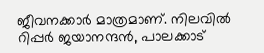ജീവനക്കാര്‍ മാത്രമാണ്. നിലവില്‍ റിപ്പര്‍ ജയാനന്ദന്‍, പാലക്കാട്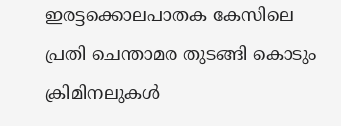ഇരട്ടക്കൊലപാതക കേസിലെ പ്രതി ചെന്താമര തുടങ്ങി കൊടും ക്രിമിനലുകള്‍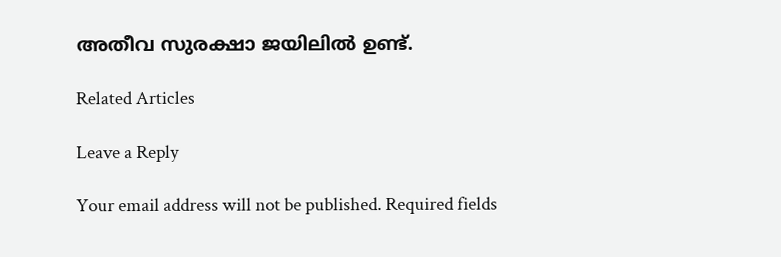അതീവ സുരക്ഷാ ജയിലില്‍ ഉണ്ട്.

Related Articles

Leave a Reply

Your email address will not be published. Required fields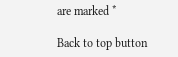are marked *

Back to top button